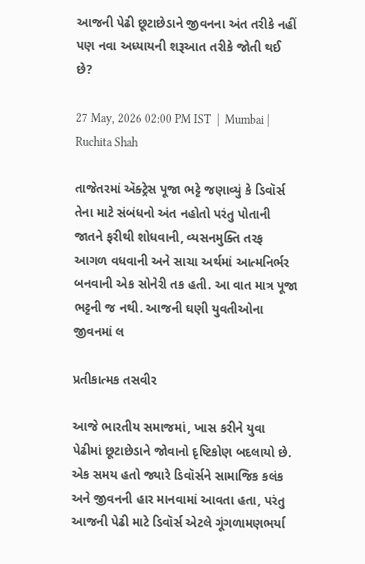આજની પેઢી છૂટાછેડાને જીવનના અંત તરીકે નહીં પણ નવા અધ્યાયની શરૂઆત તરીકે જોતી થઈ છે?

27 May, 2026 02:00 PM IST  |  Mumbai | Ruchita Shah

તાજેતરમાં ઍક્ટ્રેસ પૂજા ભટ્ટે જણાવ્યું કે ડિવૉર્સ તેના માટે સંબંધનો અંત નહોતો પરંતુ પોતાની જાતને ફરીથી શોધવાની, વ્યસનમુક્તિ તરફ આગળ વધવાની અને સાચા અર્થમાં આત્મનિર્ભર બનવાની એક સોનેરી તક હતી. આ વાત માત્ર પૂજા ભટ્ટની જ નથી. આજની ઘણી યુવતીઓના જીવનમાં લ

પ્રતીકાત્મક તસવીર

આજે ભારતીય સમાજમાં, ખાસ કરીને યુવા પેઢીમાં છૂટાછેડાને જોવાનો દૃષ્ટિકોણ બદલાયો છે. એક સમય હતો જ્યારે ડિવૉર્સને સામાજિક કલંક અને જીવનની હાર માનવામાં આવતા હતા, પરંતુ આજની પેઢી માટે ડિવૉર્સ એટલે ગૂંગળામણભર્યા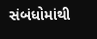સંબંધોમાંથી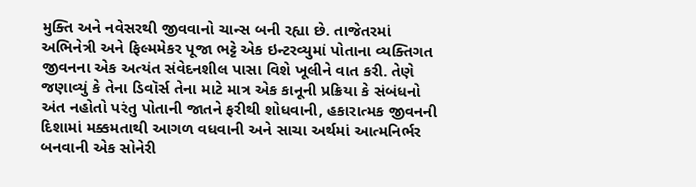મુક્તિ અને નવેસરથી જીવવાનો ચાન્સ બની રહ્યા છે. તાજેતરમાં અભિનેત્રી અને ફિલ્મમેકર પૂજા ભટ્ટે એક ઇન્ટરવ્યુમાં પોતાના વ્યક્તિગત જીવનના એક અત્યંત સંવેદનશીલ પાસા વિશે ખૂલીને વાત કરી. તેણે જણાવ્યું કે તેના ડિવૉર્સ તેના માટે માત્ર એક કાનૂની પ્રક્રિયા કે સંબંધનો અંત નહોતો પરંતુ પોતાની જાતને ફરીથી શોધવાની, હકારાત્મક જીવનની દિશામાં મક્કમતાથી આગળ વધવાની અને સાચા અર્થમાં આત્મનિર્ભર બનવાની એક સોનેરી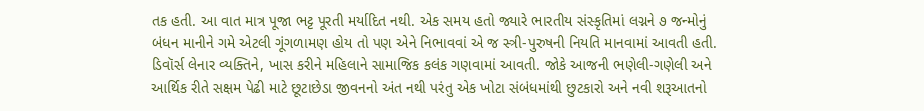તક હતી. આ વાત માત્ર પૂજા ભટ્ટ પૂરતી મર્યાદિત નથી. એક સમય હતો જ્યારે ભારતીય સંસ્કૃતિમાં લગ્નને ૭ જન્મોનું બંધન માનીને ગમે એટલી ગૂંગળામણ હોય તો પણ એને નિભાવવાં એ જ સ્ત્રી-પુરુષની નિયતિ માનવામાં આવતી હતી. ડિવૉર્સ લેનાર વ્યક્તિને, ખાસ કરીને મહિલાને સામાજિક કલંક ગણવામાં આવતી. જોકે આજની ભણેલી-ગણેલી અને આર્થિક રીતે સક્ષમ પેઢી માટે છૂટાછેડા જીવનનો અંત નથી પરંતુ એક ખોટા સંબંધમાંથી છુટકારો અને નવી શરૂઆતનો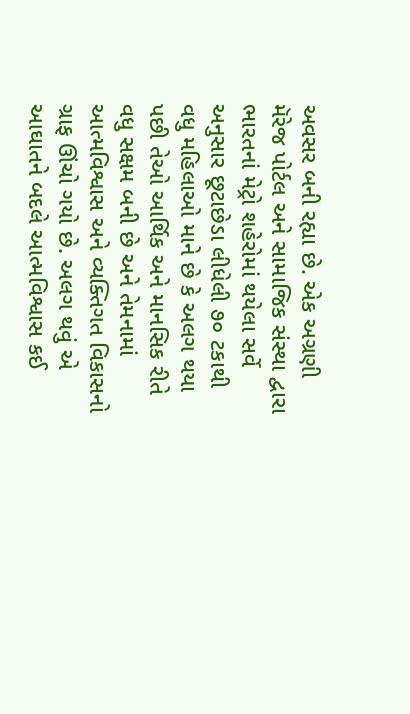અવસર બની રહ્યા છે. એક અગ્રણી મૅરેજ પોર્ટલ અને સામાજિક સંસ્થા દ્વારા ભારતનાં મેટ્રો શહેરોમાં થયેલા સર્વે અનુસાર છૂટાછેડા લીધેલી ૭૦ ટકાથી વધુ મહિલાઓ માને છે કે અલગ થયા પછી તેઓ આર્થિક અને માનસિક રીતે વધુ સક્ષમ બની છે અને તેમનામાં આત્મવિશ્વાસ અને વ્યક્તિગત વિકાસનો ગ્રાફ ઊંચો ગયો છે. અલગ થવું એ આઘાતને બદલે આત્મવિશ્વાસ કઈ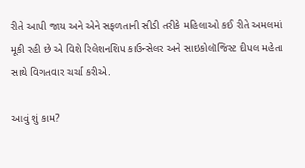રીતે આપી જાય અને એને સફળતાની સીડી તરીકે મહિલાઓ કઈ રીતે અમલમાં મૂકી રહી છે એ વિશે રિલેશનશિપ કાઉન્સેલર અને સાઇકોલૉજિસ્ટ દીપલ મહેતા સાથે વિગતવાર ચર્ચા કરીએ.

આવું શું કામ?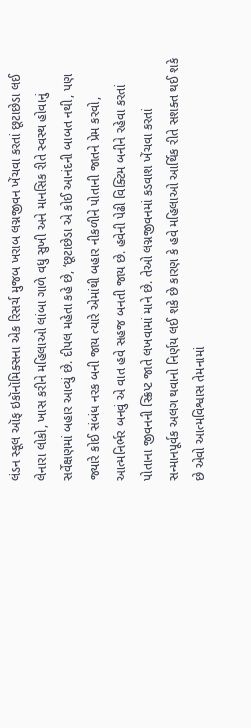લંડન સ્કૂલ ઑફ ઇકૉનૉમિક્સના એક રિસર્ચ મુજબ ખરાબ લગ્નજીવન ખેંચવા કરતાં છૂટાછેડા લઈ લેનારા લોકો, ખાસ કરીને મહિલાઓ લાંબા ગાળે વધુ સુખી અને માનસિક રીતે સ્વસ્થ હોવાનું સર્વેક્ષણમાં બહાર આવ્યું છે. દીપલ મહેતા કહે છે, ‘છૂટાછેડા એ કોઈ આનંદની બાબત નથી, પણ જ્યારે કોઈ સંબંધ નરક બની જાય ત્યારે એમાંથી બહાર નીકળીને પોતાની જાતને પ્રેમ કરવો, આત્મનિર્ભર બનવું એ વાત હવે સહજ બનતી જાય છે. હવેની પેઢી વિક્ટિમ બનીને રહેવા કરતાં પોતાના જીવનની સ્ક્રિપ્ટ જાતે લખવામાં માને છે. તેઓ લગ્નજીવનમાં કડવાશ ખેંચવા કરતાં સન્માનપૂર્વક અલગ થવાનો નિર્ણય લઈ શકે છે કારણ કે હવે મહિલાઓ આર્થિક રીતે સશક્ત થઈ શકે છે એવો આત્મવિશ્વાસ તેમનામાં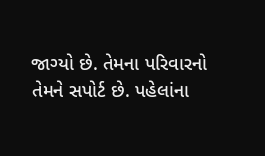જાગ્યો છે. તેમના પરિવારનો તેમને સપોર્ટ છે. પહેલાંના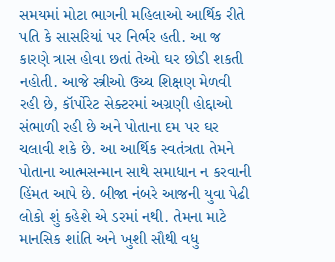સમયમાં મોટા ભાગની મહિલાઓ આર્થિક રીતે પતિ કે સાસરિયાં પર નિર્ભર હતી. આ જ કારણે ત્રાસ હોવા છતાં તેઓ ઘર છોડી શકતી નહોતી. આજે સ્ત્રીઓ ઉચ્ચ શિક્ષણ મેળવી રહી છે, કૉર્પોરેટ સેક્ટરમાં અગ્રણી હોદ્દાઓ સંભાળી રહી છે અને પોતાના દમ પર ઘર ચલાવી શકે છે. આ આર્થિક સ્વતંત્રતા તેમને પોતાના આત્મસન્માન સાથે સમાધાન ન કરવાની હિંમત આપે છે. બીજા નંબરે આજની યુવા પેઢી લોકો શું કહેશે એ ડરમાં નથી. તેમના માટે માનસિક શાંતિ અને ખુશી સૌથી વધુ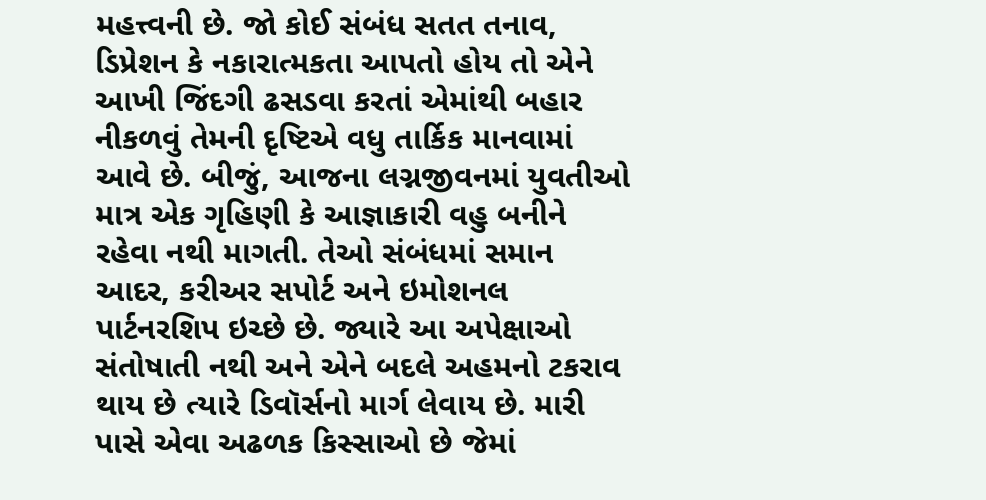મહત્ત્વની છે. જો કોઈ સંબંધ સતત તનાવ, ડિપ્રેશન કે નકારાત્મકતા આપતો હોય તો એને આખી જિંદગી ઢસડવા કરતાં એમાંથી બહાર નીકળવું તેમની દૃષ્ટિએ વધુ તાર્કિક માનવામાં આવે છે. બીજું, આજના લગ્નજીવનમાં યુવતીઓ માત્ર એક ગૃહિણી કે આજ્ઞાકારી વહુ બનીને રહેવા નથી માગતી. તેઓ સંબંધમાં સમાન આદર, કરીઅર સપોર્ટ અને ઇમોશનલ પાર્ટનરશિપ ઇચ્છે છે. જ્યારે આ અપેક્ષાઓ સંતોષાતી નથી અને એને બદલે અહમનો ટકરાવ થાય છે ત્યારે ડિવૉર્સનો માર્ગ લેવાય છે. મારી પાસે એવા અઢળક કિસ્સાઓ છે જેમાં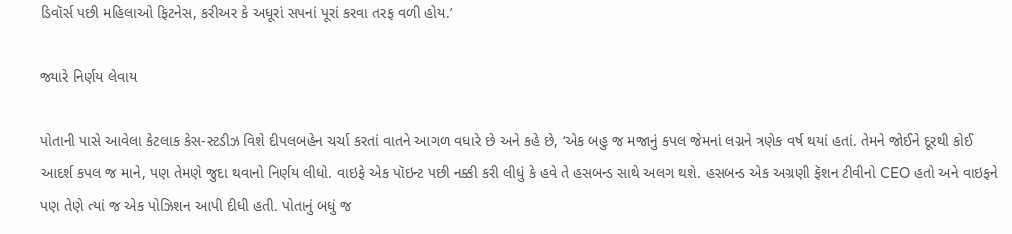ડિવૉર્સ પછી મહિલાઓ ફિટનેસ, કરીઅર કે અધૂરાં સપનાં પૂરાં કરવા તરફ વળી હોય.’

જ્યારે નિર્ણય લેવાય

પોતાની પાસે આવેલા કેટલાક કેસ-સ્ટડીઝ વિશે દીપલબહેન ચર્ચા કરતાં વાતને આગળ વધારે છે અને કહે છે, ‘એક બહુ જ મજાનું કપલ જેમનાં લગ્નને ત્રણેક વર્ષ થયાં હતાં. તેમને જોઈને દૂરથી કોઈ આદર્શ કપલ જ માને, પણ તેમણે જુદા થવાનો નિર્ણય લીધો. વાઇફે એક પૉઇન્ટ પછી નક્કી કરી લીધું કે હવે તે હસબન્ડ સાથે અલગ થશે. હસબન્ડ એક અગ્રણી ફૅશન ટીવીનો CEO હતો અને વાઇફને પણ તેણે ત્યાં જ એક પોઝિશન આપી દીધી હતી. પોતાનું બધું જ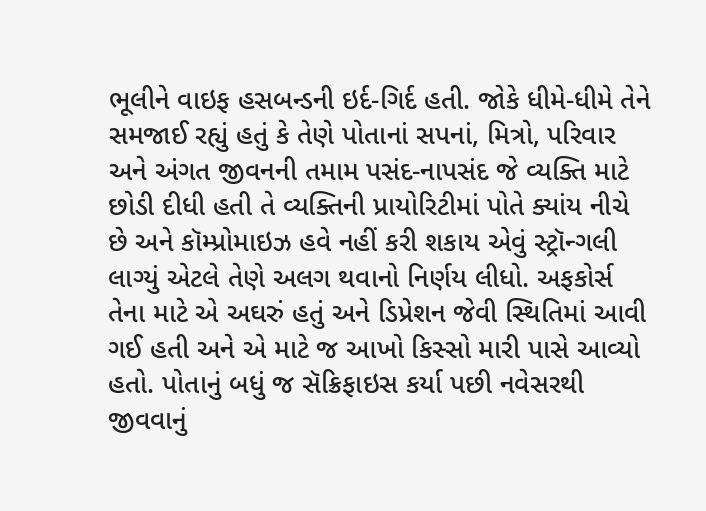ભૂલીને વાઇફ હસબન્ડની ઇર્દ-ગિર્દ હતી. જોકે ધીમે-ધીમે તેને સમજાઈ રહ્યું હતું કે તેણે પોતાનાં સપનાં, મિત્રો, પરિવાર અને અંગત જીવનની તમામ પસંદ-નાપસંદ જે વ્યક્તિ માટે છોડી દીધી હતી તે વ્યક્તિની પ્રાયોરિટીમાં પોતે ક્યાંય નીચે છે અને કૉમ્પ્રોમાઇઝ હવે નહીં કરી શકાય એવું સ્ટ્રૉન્ગલી લાગ્યું એટલે તેણે અલગ થવાનો નિર્ણય લીધો. અફકોર્સ તેના માટે એ અઘરું હતું અને ડિપ્રેશન જેવી સ્થિતિમાં આવી ગઈ હતી અને એ માટે જ આખો કિસ્સો મારી પાસે આવ્યો હતો. પોતાનું બધું જ સૅક્રિફાઇસ કર્યા પછી નવેસરથી જીવવાનું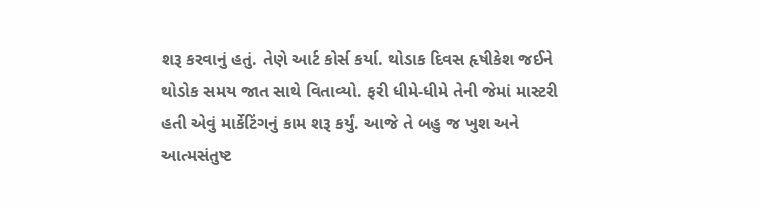શરૂ કરવાનું હતું. તેણે આર્ટ કોર્સ કર્યા. થોડાક દિવસ હૃષીકેશ જઈને થોડોક સમય જાત સાથે વિતાવ્યો. ફરી ધીમે-ધીમે તેની જેમાં માસ્ટરી હતી એવું માર્કેટિંગનું કામ શરૂ કર્યું. આજે તે બહુ જ ખુશ અને આત્મસંતુષ્ટ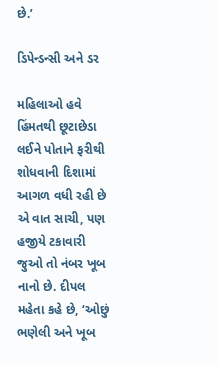છે.’

ડિપેન્ડન્સી અને ડર

મહિલાઓ હવે હિંમતથી છૂટાછેડા લઈને પોતાને ફરીથી શોધવાની દિશામાં આગળ વધી રહી છે એ વાત સાચી, પણ હજીયે ટકાવારી જુઓ તો નંબર ખૂબ નાનો છે. દીપલ મહેતા કહે છે, ‘ઓછું ભણેલી અને ખૂબ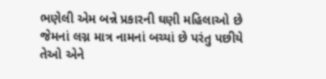ભણેલી એમ બન્ને પ્રકારની ઘણી મહિલાઓ છે જેમનાં લગ્ન માત્ર નામનાં બચ્યાં છે પરંતુ પછીયે તેઓ એને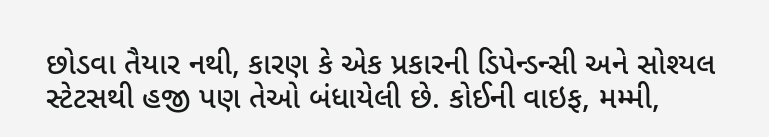છોડવા તૈયાર નથી, કારણ કે એક પ્રકારની ડિપેન્ડન્સી અને સોશ્યલ સ્ટેટસથી હજી પણ તેઓ બંધાયેલી છે. કોઈની વાઇફ, મમ્મી,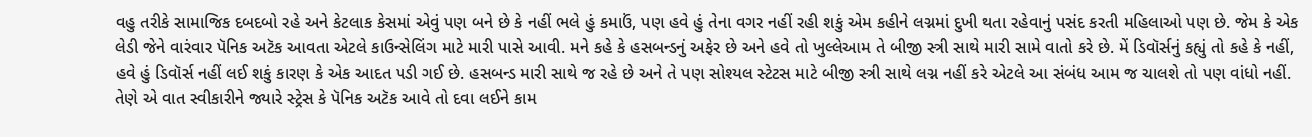વહુ તરીકે સામાજિક દબદબો રહે અને કેટલાક કેસમાં એવું પણ બને છે કે નહીં ભલે હું કમાઉં, પણ હવે હું તેના વગર નહીં રહી શકું એમ કહીને લગ્નમાં દુખી થતા રહેવાનું પસંદ કરતી મહિલાઓ પણ છે. જેમ કે એક લેડી જેને વારંવાર પૅનિક અટૅક આવતા એટલે કાઉન્સેલિંગ માટે મારી પાસે આવી. મને કહે કે હસબન્ડનું અફેર છે અને હવે તો ખુલ્લેઆમ તે બીજી સ્ત્રી સાથે મારી સામે વાતો કરે છે. મેં ડિવૉર્સનું કહ્યું તો કહે કે નહીં, હવે હું ડિવૉર્સ નહીં લઈ શકું કારણ કે એક આદત પડી ગઈ છે. હસબન્ડ મારી સાથે જ રહે છે અને તે પણ સોશ્યલ સ્ટેટસ માટે બીજી સ્ત્રી સાથે લગ્ન નહીં કરે એટલે આ સંબંધ આમ જ ચાલશે તો પણ વાંધો નહીં. તેણે એ વાત સ્વીકારીને જ્યારે સ્ટ્રેસ કે પૅનિક અટૅક આવે તો દવા લઈને કામ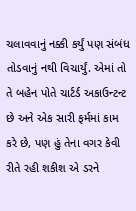ચલાવવાનું નક્કી કર્યું પણ સંબંધ તોડવાનું નથી વિચાર્યું. એમાં તો તે બહેન પોતે ચાર્ટર્ડ અકાઉન્ટન્ટ છે અને એક સારી ફર્મમાં કામ કરે છે, પણ હું તેના વગર કેવી રીતે રહી શકીશ એ ડરને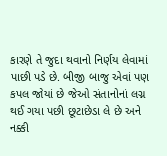કારણે તે જુદા થવાનો નિર્ણય લેવામાં પાછી પડે છે. બીજી બાજુ એવાં પણ કપલ જોયાં છે જેઓ સંતાનોનાં લગ્ન થઈ ગયા પછી છૂટાછેડા લે છે અને નક્કી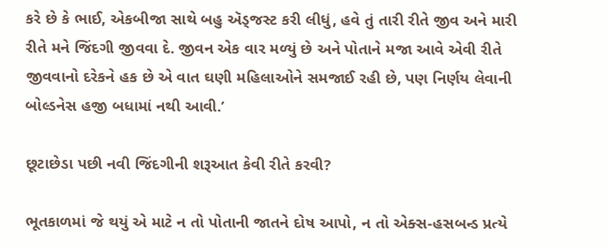કરે છે કે ભાઈ, એકબીજા સાથે બહુ ઍડ્જસ્ટ કરી લીધું, હવે તું તારી રીતે જીવ અને મારી રીતે મને જિંદગી જીવવા દે. જીવન એક વાર મળ્યું છે અને પોતાને મજા આવે એવી રીતે જીવવાનો દરેકને હક છે એ વાત ઘણી મહિલાઓને સમજાઈ રહી છે, પણ નિર્ણય લેવાની બોલ્ડનેસ હજી બધામાં નથી આવી.’

છૂટાછેડા પછી નવી જિંદગીની શરૂઆત કેવી રીતે કરવી?

ભૂતકાળમાં જે થયું એ માટે ન તો પોતાની જાતને દોષ આપો, ન તો એક્સ-હસબન્ડ પ્રત્યે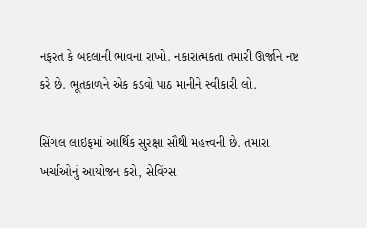નફરત કે બદલાની ભાવના રાખો. નકારાત્મકતા તમારી ઊર્જાને નષ્ટ કરે છે. ભૂતકાળને એક કડવો પાઠ માનીને સ્વીકારી લો.

સિંગલ લાઇફમાં આર્થિક સુરક્ષા સૌથી મહત્ત્વની છે. તમારા ખર્ચાઓનું આયોજન કરો, સેવિંગ્સ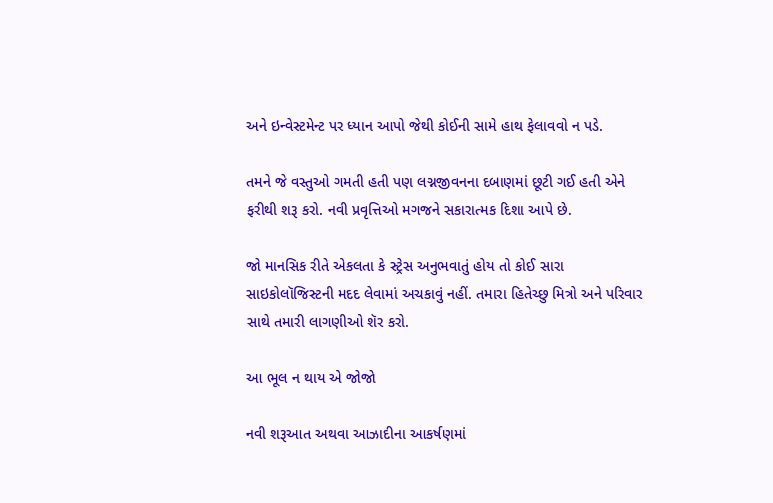અને ઇન્વેસ્ટમેન્ટ પર ધ્યાન આપો જેથી કોઈની સામે હાથ ફેલાવવો ન પડે.

તમને જે વસ્તુઓ ગમતી હતી પણ લગ્નજીવનના દબાણમાં છૂટી ગઈ હતી એને ફરીથી શરૂ કરો. નવી પ્રવૃત્તિઓ મગજને સકારાત્મક દિશા આપે છે.

જો માનસિક રીતે એકલતા કે સ્ટ્રેસ અનુભવાતું હોય તો કોઈ સારા સાઇકોલૉજિસ્ટની મદદ લેવામાં અચકાવું નહીં. તમારા હિતેચ્છુ મિત્રો અને પરિવાર સાથે તમારી લાગણીઓ શૅર કરો.

આ ભૂલ ન થાય એ જોજો

નવી શરૂઆત અથવા આઝાદીના આકર્ષણમાં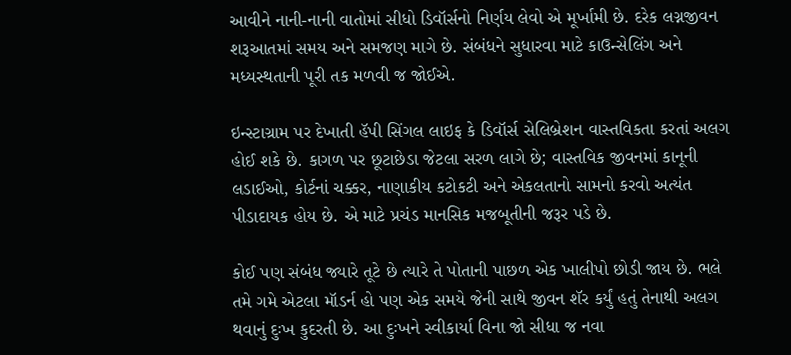આવીને નાની-નાની વાતોમાં સીધો ડિવૉર્સનો નિર્ણય લેવો એ મૂર્ખામી છે. દરેક લગ્નજીવન શરૂઆતમાં સમય અને સમજણ માગે છે. સંબંધને સુધારવા માટે કાઉન્સેલિંગ અને મધ્યસ્થતાની પૂરી તક મળવી જ જોઈએ.

ઇન્સ્ટાગ્રામ પર દેખાતી હૅપી સિંગલ લાઇફ કે ડિવૉર્સ સેલિબ્રેશન વાસ્તવિકતા કરતાં અલગ હોઈ શકે છે. કાગળ પર છૂટાછેડા જેટલા સરળ લાગે છે; વાસ્તવિક જીવનમાં કાનૂની લડાઈઓ, કોર્ટનાં ચક્કર, નાણાકીય કટોકટી અને એકલતાનો સામનો કરવો અત્યંત પીડાદાયક હોય છે. એ માટે પ્રચંડ માનસિક મજબૂતીની જરૂર પડે છે.

કોઈ પણ સંબંધ જ્યારે તૂટે છે ત્યારે તે પોતાની પાછળ એક ખાલીપો છોડી જાય છે. ભલે તમે ગમે એટલા મૉડર્ન હો પણ એક સમયે જેની સાથે જીવન શૅર કર્યું હતું તેનાથી અલગ થવાનું દુઃખ કુદરતી છે. આ દુઃખને સ્વીકાર્યા વિના જો સીધા જ નવા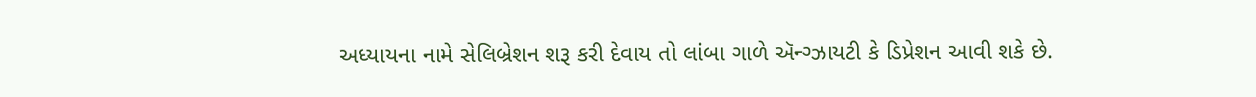અધ્યાયના નામે સેલિબ્રેશન શરૂ કરી દેવાય તો લાંબા ગાળે ઍન્ગ્ઝાયટી કે ડિપ્રેશન આવી શકે છે.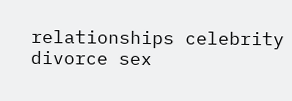relationships celebrity divorce sex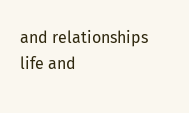and relationships life and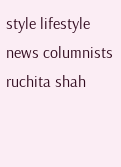style lifestyle news columnists ruchita shah